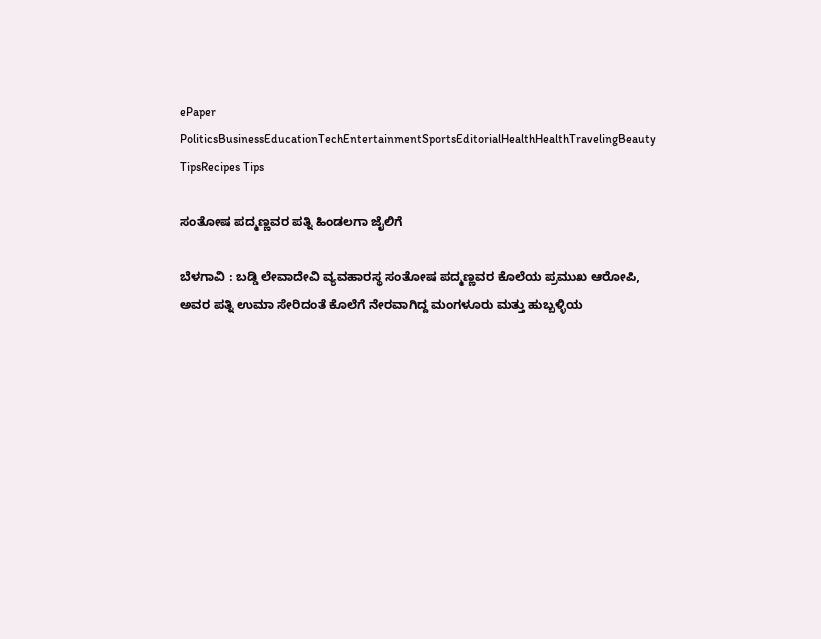ePaper
PoliticsBusinessEducationTechEntertainmentSportsEditorialHealthHealthTravelingBeauty TipsRecipes Tips

ಸಂತೋಷ ಪದ್ಮಣ್ಣವರ ಪತ್ನಿ ಹಿಂಡಲಗಾ ಜೈಲಿಗೆ

ಬೆಳಗಾವಿ : ಬಡ್ಡಿ ಲೇವಾದೇವಿ ವ್ಯವಹಾರಸ್ಥ ಸಂತೋಷ ಪದ್ಮಣ್ಣವರ ಕೊಲೆಯ ಪ್ರಮುಖ ಆರೋಪಿ, ಅವರ ಪತ್ನಿ ಉಮಾ ಸೇರಿದಂತೆ ಕೊಲೆಗೆ ನೇರವಾಗಿದ್ದ ಮಂಗಳೂರು ಮತ್ತು ಹುಬ್ಬಳ್ಳಿಯ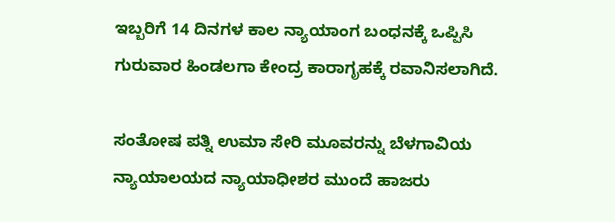ಇಬ್ಬರಿಗೆ 14 ದಿನಗಳ ಕಾಲ ನ್ಯಾಯಾಂಗ ಬಂಧನಕ್ಕೆ ಒಪ್ಪಿಸಿ ಗುರುವಾರ ಹಿಂಡಲಗಾ ‌ಕೇಂದ್ರ ಕಾರಾಗೃಹಕ್ಕೆ ರವಾನಿಸಲಾಗಿದೆ.

ಸಂತೋಷ ಪತ್ನಿ ಉಮಾ ಸೇರಿ ಮೂವರನ್ನು ಬೆಳಗಾವಿಯ ನ್ಯಾಯಾಲಯದ ನ್ಯಾಯಾಧೀಶರ ಮುಂದೆ ಹಾಜರು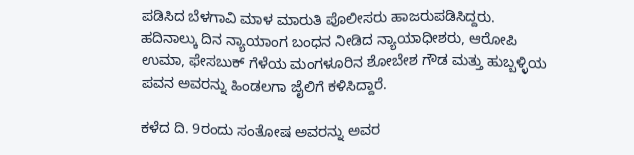ಪಡಿಸಿದ ಬೆಳಗಾವಿ ಮಾಳ ಮಾರುತಿ ಪೊಲೀಸರು ಹಾಜರುಪಡಿಸಿದ್ದರು. ಹದಿನಾಲ್ಕು ದಿನ ನ್ಯಾಯಾಂಗ ಬಂಧನ ನೀಡಿದ ನ್ಯಾಯಾಧೀಶರು, ಆರೋಪಿ ಉಮಾ, ಫೇಸಬುಕ್ ಗೆಳೆಯ ಮಂಗಳೂರಿನ ಶೋಬೇಶ ಗೌಡ ಮತ್ತು ಹುಬ್ಬಳ್ಳಿಯ ಪವನ ಅವರನ್ನು ಹಿಂಡಲಗಾ ಜೈಲಿಗೆ ಕಳಿಸಿದ್ದಾರೆ.

ಕಳೆದ ದಿ. 9ರಂದು ಸಂತೋಷ ಅವರನ್ನು ಅವರ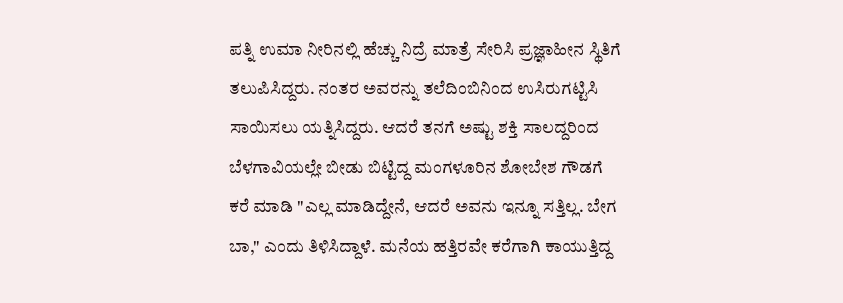ಪತ್ನಿ ಉಮಾ ನೀರಿನಲ್ಲಿ ಹೆಚ್ಚು ನಿದ್ರೆ ಮಾತ್ರೆ ಸೇರಿಸಿ ಪ್ರಜ್ಞಾಹೀನ ಸ್ಥಿತಿಗೆ ತಲುಪಿಸಿದ್ದರು. ನಂತರ ಅವರನ್ನು ತಲೆದಿಂಬಿನಿಂದ ಉಸಿರುಗಟ್ಟಿಸಿ ಸಾಯಿಸಲು ಯತ್ನಿಸಿದ್ದರು. ಆದರೆ ತನಗೆ ಅಷ್ಟು ಶಕ್ತಿ ಸಾಲದ್ದರಿಂದ ಬೆಳಗಾವಿಯಲ್ಲೇ ಬೀಡು ಬಿಟ್ಟಿದ್ದ ಮಂಗಳೂರಿನ ಶೋಬೇಶ ಗೌಡಗೆ ಕರೆ ಮಾಡಿ "ಎಲ್ಲ ಮಾಡಿದ್ದೇನೆ, ಆದರೆ ಅವನು ಇನ್ನೂ ಸತ್ತಿಲ್ಲ. ಬೇಗ ಬಾ," ಎಂದು ತಿಳಿಸಿದ್ದಾಳೆ. ಮನೆಯ ಹತ್ತಿರವೇ ಕರೆಗಾಗಿ ಕಾಯುತ್ತಿದ್ದ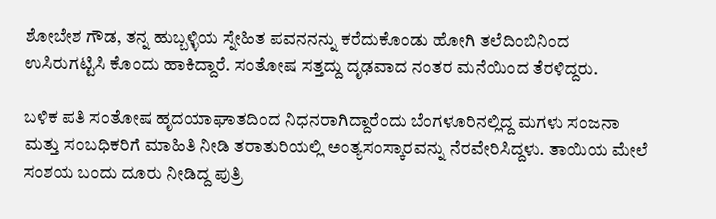ಶೋಬೇಶ ಗೌಡ, ತನ್ನ ಹುಬ್ಬಳ್ಳಿಯ ಸ್ನೇಹಿತ ಪವನನನ್ನು ಕರೆದುಕೊಂಡು ಹೋಗಿ ತಲೆದಿಂಬಿನಿಂದ ಉಸಿರುಗಟ್ಟಿಸಿ ಕೊಂದು ಹಾಕಿದ್ದಾರೆ. ಸಂತೋಷ ಸತ್ತದ್ದು ದೃಢವಾದ ನಂತರ ಮನೆಯಿಂದ ತೆರಳಿದ್ದರು.

ಬಳಿಕ ಪತಿ ಸಂತೋಷ ಹೃದಯಾಘಾತದಿಂದ ನಿಧನರಾಗಿದ್ದಾರೆಂದು ಬೆಂಗಳೂರಿನಲ್ಲಿದ್ದ ಮಗಳು ಸಂಜನಾ ಮತ್ತು ಸಂಬಧಿಕರಿಗೆ ಮಾಹಿತಿ ನೀಡಿ ತರಾತುರಿಯಲ್ಲಿ ಅಂತ್ಯಸಂಸ್ಕಾರವನ್ನು ನೆರವೇರಿಸಿದ್ದಳು. ತಾಯಿಯ ಮೇಲೆ ಸಂಶಯ ಬಂದು ದೂರು ನೀಡಿದ್ದ ಪುತ್ರಿ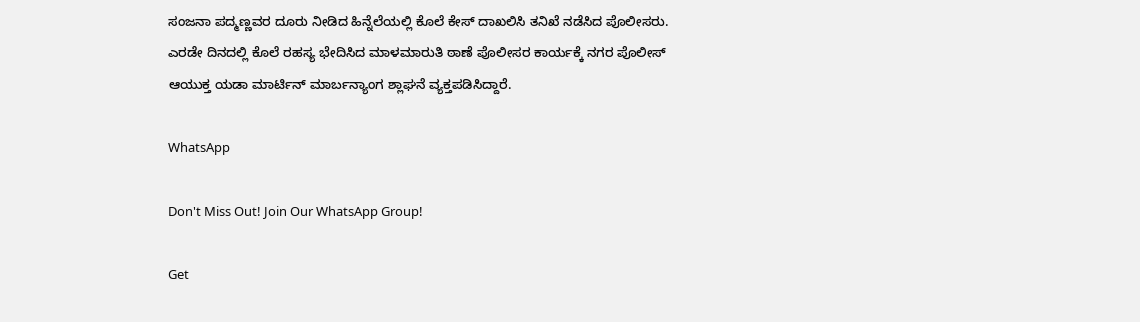ಸಂಜನಾ ಪದ್ಮಣ್ಣವರ ದೂರು ನೀಡಿದ ಹಿನ್ನೆಲೆಯಲ್ಲಿ ಕೊಲೆ ಕೇಸ್ ದಾಖಲಿಸಿ ತನಿಖೆ ನಡೆಸಿದ ಪೊಲೀಸರು. ಎರಡೇ ದಿನದಲ್ಲಿ ಕೊಲೆ ರಹಸ್ಯ ಭೇದಿಸಿದ ಮಾಳಮಾರುತಿ ಠಾಣೆ ಪೊಲೀಸರ ಕಾರ್ಯಕ್ಕೆ ನಗರ ಪೊಲೀಸ್ ಆಯುಕ್ತ ಯಡಾ ಮಾರ್ಟಿನ್ ಮಾರ್ಬನ್ಯಾಂಗ ಶ್ಲಾಘನೆ ವ್ಯಕ್ತಪಡಿಸಿದ್ದಾರೆ.

WhatsApp

Don't Miss Out! Join Our WhatsApp Group!

Get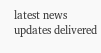latest news updates delivered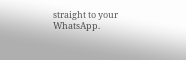straight to your WhatsApp.